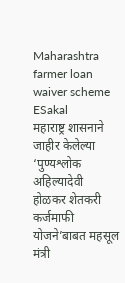Maharashtra farmer loan waiver scheme
ESakal
महाराष्ट्र शासनाने जाहीर केलेल्या ‘पुण्यश्लोक अहिल्यादेवी होळकर शेतकरी कर्जमाफी योजने’बाबत महसूल मंत्री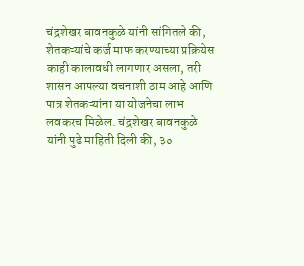चंद्रशेखर बावनकुळे यांनी सांगितले की, शेतकऱ्यांचे कर्ज माफ करण्याच्या प्रक्रियेस काही कालावधी लागणार असला, तरी शासन आपल्या वचनाशी ठाम आहे आणि पात्र शेतकऱ्यांना या योजनेचा लाभ लवकरच मिळेल. चंद्रशेखर बावनकुळे यांनी पुढे माहिती दिली की, ३०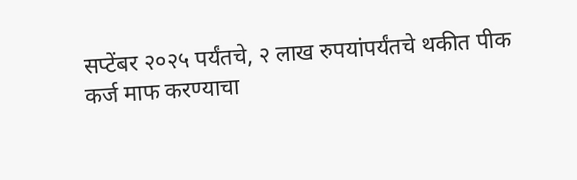सप्टेंबर २०२५ पर्यंतचे, २ लाख रुपयांपर्यंतचे थकीत पीक कर्ज माफ करण्याचा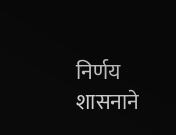निर्णय शासनाने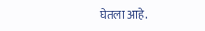घेतला आहे.